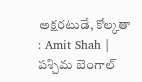అక్షరటుడే, కోల్కతా : Amit Shah | పశ్చిమ బెంగాల్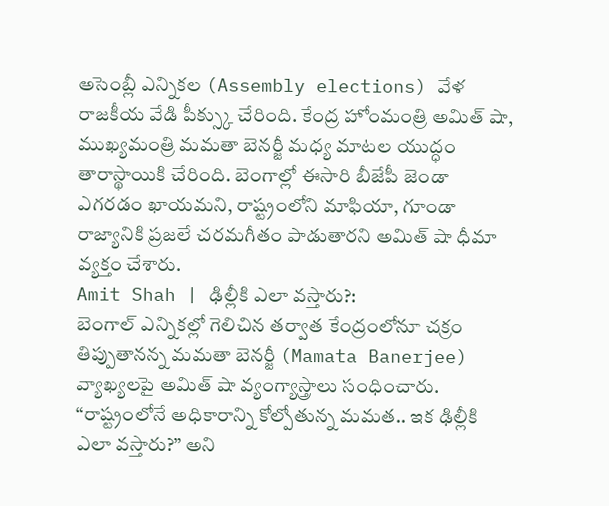అసెంబ్లీ ఎన్నికల (Assembly elections) వేళ రాజకీయ వేడి పీక్స్కు చేరింది. కేంద్ర హోంమంత్రి అమిత్ షా, ముఖ్యమంత్రి మమతా బెనర్జీ మధ్య మాటల యుద్ధం తారాస్థాయికి చేరింది. బెంగాల్లో ఈసారి బీజేపీ జెండా ఎగరడం ఖాయమని, రాష్ట్రంలోని మాఫియా, గూండా రాజ్యానికి ప్రజలే చరమగీతం పాడుతారని అమిత్ షా ధీమా వ్యక్తం చేశారు.
Amit Shah | ఢిల్లీకి ఎలా వస్తారు?:
బెంగాల్ ఎన్నికల్లో గెలిచిన తర్వాత కేంద్రంలోనూ చక్రం తిప్పుతానన్న మమతా బెనర్జీ (Mamata Banerjee) వ్యాఖ్యలపై అమిత్ షా వ్యంగ్యాస్త్రాలు సంధించారు. “రాష్ట్రంలోనే అధికారాన్ని కోల్పోతున్న మమత.. ఇక ఢిల్లీకి ఎలా వస్తారు?” అని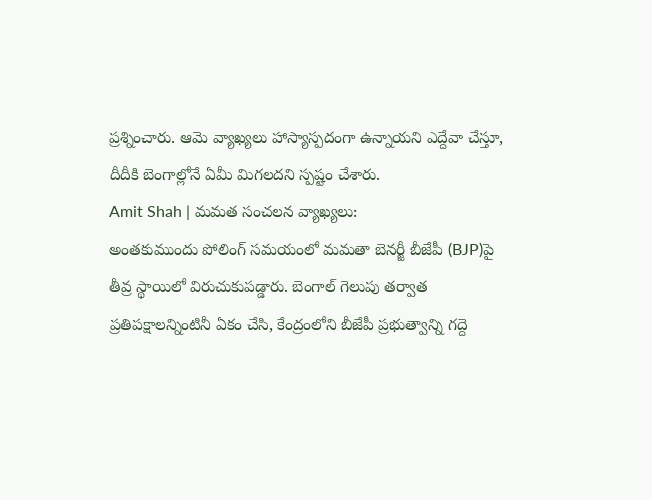ప్రశ్నించారు. ఆమె వ్యాఖ్యలు హాస్యాస్పదంగా ఉన్నాయని ఎద్దేవా చేస్తూ, దీదీకి బెంగాల్లోనే ఏమీ మిగలదని స్పష్టం చేశారు.
Amit Shah | మమత సంచలన వ్యాఖ్యలు:
అంతకుముందు పోలింగ్ సమయంలో మమతా బెనర్జీ బీజేపీ (BJP)పై తీవ్ర స్థాయిలో విరుచుకుపడ్డారు. బెంగాల్ గెలుపు తర్వాత ప్రతిపక్షాలన్నింటినీ ఏకం చేసి, కేంద్రంలోని బీజేపీ ప్రభుత్వాన్ని గద్దె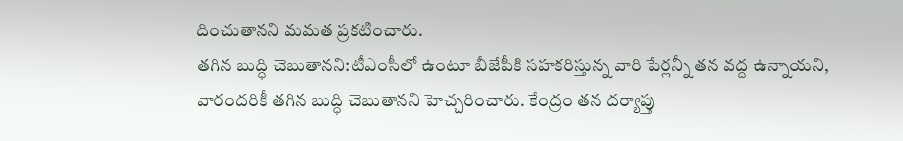దించుతానని మమత ప్రకటించారు.
తగిన బుద్ధి చెబుతానని:టీఎంసీలో ఉంటూ బీజేపీకి సహకరిస్తున్న వారి పేర్లన్నీ తన వద్ద ఉన్నాయని, వారందరికీ తగిన బుద్ధి చెబుతానని హెచ్చరించారు. కేంద్రం తన దర్యాప్తు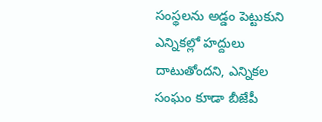సంస్థలను అడ్డం పెట్టుకుని ఎన్నికల్లో హద్దులు దాటుతోందని, ఎన్నికల సంఘం కూడా బీజేపీ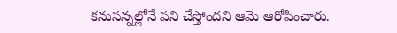కనుసన్నల్లోనే పని చేస్తోందని ఆమె ఆరోపించారు.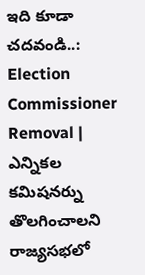ఇది కూడా చదవండి..: Election Commissioner Removal | ఎన్నికల కమిషనర్ను తొలగించాలని రాజ్యసభలో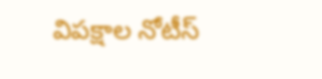విపక్షాల నోటీస్